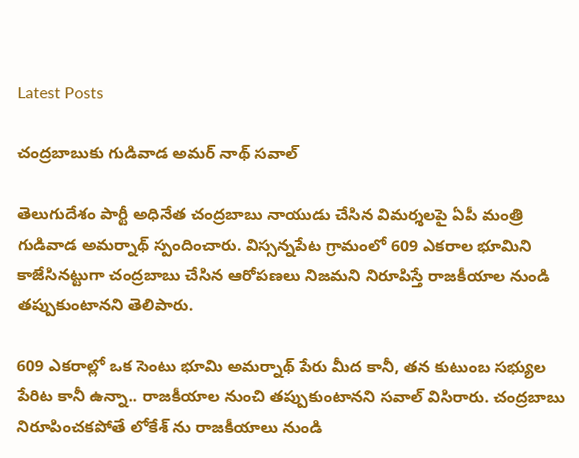Latest Posts

చంద్రబాబుకు గుడివాడ అమర్ నాథ్ సవాల్

తెలుగుదేశం పార్టీ అధినేత చంద్రబాబు నాయుడు చేసిన విమర్శలపై ఏపీ మంత్రి గుడివాడ అమర్నాథ్ స్పందించారు. విస్సన్నపేట గ్రామంలో 609 ఎకరాల భూమిని కాజేసినట్టుగా చంద్రబాబు చేసిన ఆరోపణలు నిజమని నిరూపిస్తే రాజకీయాల నుండి తప్పుకుంటానని తెలిపారు.

609 ఎకరాల్లో ఒక సెంటు భూమి అమర్నాథ్ పేరు మీద కానీ, తన కుటుంబ సభ్యుల పేరిట కానీ ఉన్నా.. రాజకీయాల నుంచి తప్పుకుంటానని సవాల్ విసిరారు. చంద్రబాబు నిరూపించకపోతే లోకేశ్ ను రాజకీయాలు నుండి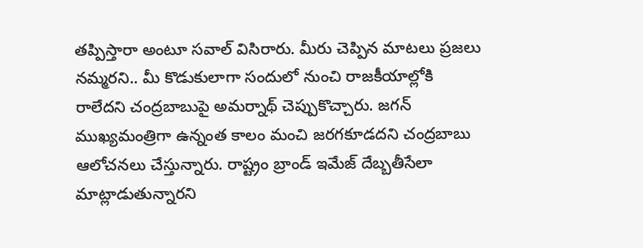తప్పిస్తారా అంటూ సవాల్ విసిరారు. మీరు చెప్పిన మాటలు ప్రజలు నమ్మరని.. మీ కొడుకులాగా సందులో నుంచి రాజకీయాల్లోకి రాలేదని చంద్రబాబుపై అమర్నాథ్ చెప్పుకొచ్చారు. జగన్ ముఖ్యమంత్రిగా ఉన్నంత కాలం మంచి జరగకూడదని చంద్రబాబు ఆలోచనలు చేస్తున్నారు. రాష్ట్రం బ్రాండ్ ఇమేజ్ దేబ్బతీసేలా మాట్లాడుతున్నారని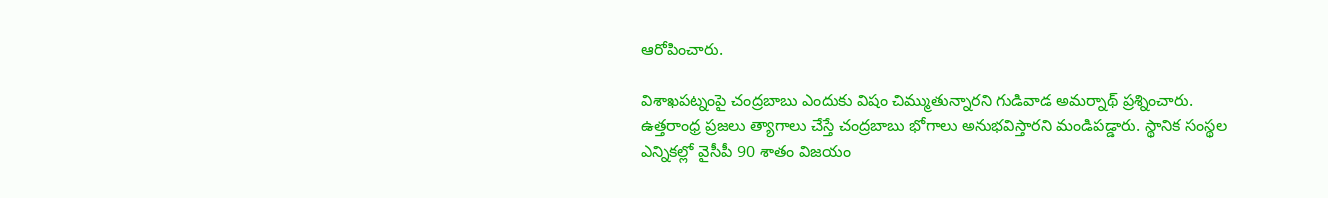ఆరోపించారు.

విశాఖపట్నంపై చంద్రబాబు ఎందుకు విషం చిమ్ముతున్నారని గుడివాడ అమర్నాథ్ ప్రశ్నించారు. ఉత్తరాంధ్ర ప్రజలు త్యాగాలు చేస్తే చంద్రబాబు భోగాలు అనుభవిస్తారని మండిపడ్డారు. స్థానిక సంస్థల ఎన్నికల్లో వైసీపీ 90 శాతం విజయం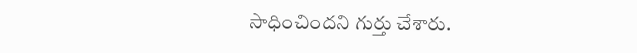సాధించిందని గుర్తు చేశారు.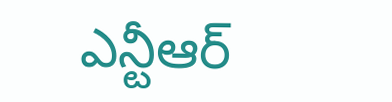ఎన్టీఆర్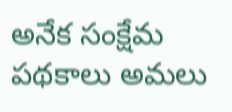అనేక సంక్షేమ పథకాలు అమలు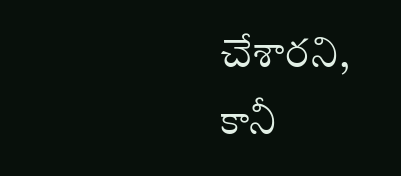చేశారని, కానీ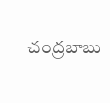చంద్రబాబు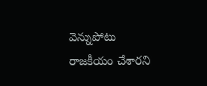వెన్నుపోటు రాజకీయం చేశారని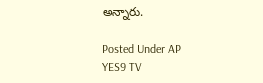అన్నారు.

Posted Under AP
YES9 TV